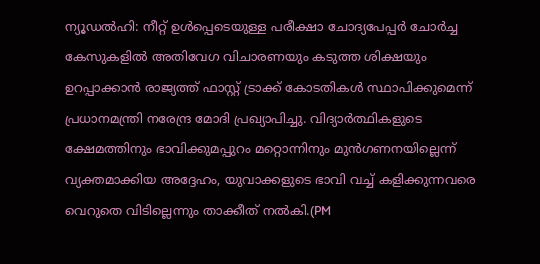ന്യൂഡൽഹി: നീറ്റ് ഉൾപ്പെടെയുള്ള പരീക്ഷാ ചോദ്യപേപ്പർ ചോർച്ച കേസുകളിൽ അതിവേഗ വിചാരണയും കടുത്ത ശിക്ഷയും ഉറപ്പാക്കാൻ രാജ്യത്ത് ഫാസ്റ്റ് ട്രാക്ക് കോടതികൾ സ്ഥാപിക്കുമെന്ന് പ്രധാനമന്ത്രി നരേന്ദ്ര മോദി പ്രഖ്യാപിച്ചു. വിദ്യാർത്ഥികളുടെ ക്ഷേമത്തിനും ഭാവിക്കുമപ്പുറം മറ്റൊന്നിനും മുൻഗണനയില്ലെന്ന് വ്യക്തമാക്കിയ അദ്ദേഹം, യുവാക്കളുടെ ഭാവി വച്ച് കളിക്കുന്നവരെ വെറുതെ വിടില്ലെന്നും താക്കീത് നൽകി.(PM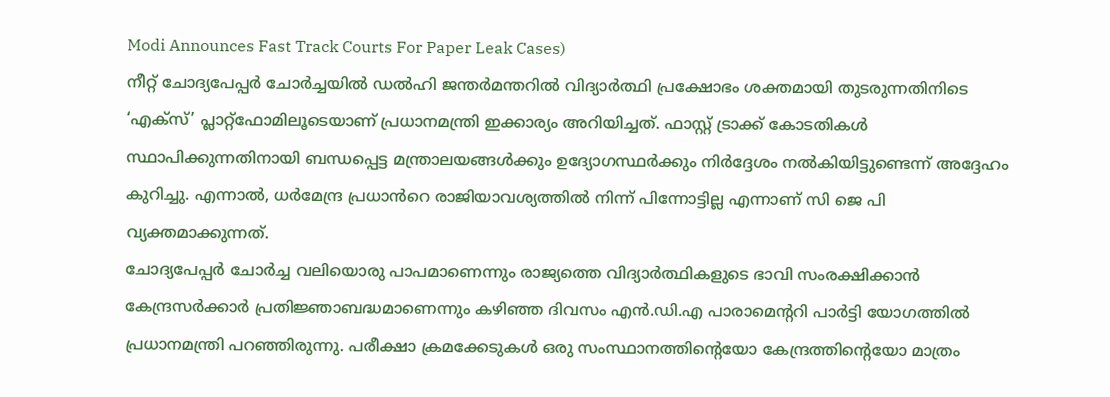Modi Announces Fast Track Courts For Paper Leak Cases)
നീറ്റ് ചോദ്യപേപ്പർ ചോർച്ചയിൽ ഡൽഹി ജന്തർമന്തറിൽ വിദ്യാർത്ഥി പ്രക്ഷോഭം ശക്തമായി തുടരുന്നതിനിടെ ‘എക്സ്’ പ്ലാറ്റ്ഫോമിലൂടെയാണ് പ്രധാനമന്ത്രി ഇക്കാര്യം അറിയിച്ചത്. ഫാസ്റ്റ് ട്രാക്ക് കോടതികൾ സ്ഥാപിക്കുന്നതിനായി ബന്ധപ്പെട്ട മന്ത്രാലയങ്ങൾക്കും ഉദ്യോഗസ്ഥർക്കും നിർദ്ദേശം നൽകിയിട്ടുണ്ടെന്ന് അദ്ദേഹം കുറിച്ചു. എന്നാൽ, ധർമേന്ദ്ര പ്രധാൻറെ രാജിയാവശ്യത്തിൽ നിന്ന് പിന്നോട്ടില്ല എന്നാണ് സി ജെ പി വ്യക്തമാക്കുന്നത്.
ചോദ്യപേപ്പർ ചോർച്ച വലിയൊരു പാപമാണെന്നും രാജ്യത്തെ വിദ്യാർത്ഥികളുടെ ഭാവി സംരക്ഷിക്കാൻ കേന്ദ്രസർക്കാർ പ്രതിജ്ഞാബദ്ധമാണെന്നും കഴിഞ്ഞ ദിവസം എൻ.ഡി.എ പാരാമെന്ററി പാർട്ടി യോഗത്തിൽ പ്രധാനമന്ത്രി പറഞ്ഞിരുന്നു. പരീക്ഷാ ക്രമക്കേടുകൾ ഒരു സംസ്ഥാനത്തിന്റെയോ കേന്ദ്രത്തിന്റെയോ മാത്രം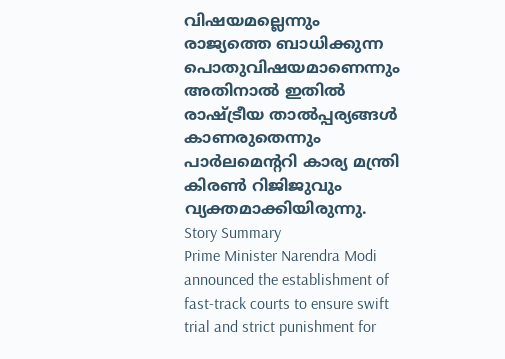വിഷയമല്ലെന്നും രാജ്യത്തെ ബാധിക്കുന്ന പൊതുവിഷയമാണെന്നും അതിനാൽ ഇതിൽ രാഷ്ട്രീയ താൽപ്പര്യങ്ങൾ കാണരുതെന്നും പാർലമെന്ററി കാര്യ മന്ത്രി കിരൺ റിജിജുവും വ്യക്തമാക്കിയിരുന്നു.
Story Summary
Prime Minister Narendra Modi announced the establishment of fast-track courts to ensure swift trial and strict punishment for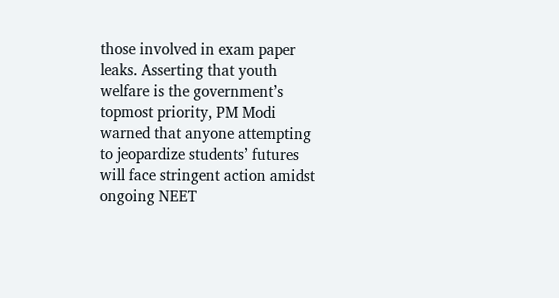those involved in exam paper leaks. Asserting that youth welfare is the government’s topmost priority, PM Modi warned that anyone attempting to jeopardize students’ futures will face stringent action amidst ongoing NEET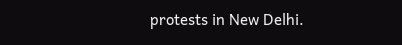protests in New Delhi.